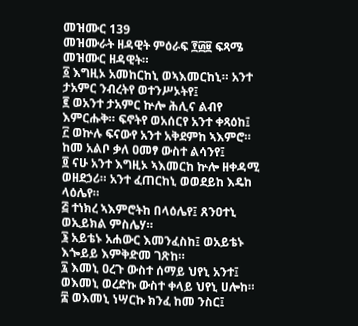መዝሙር 139
መዝሙራት ዘዳዊት ምዕራፍ ፻፴፱ ፍጻሜ መዝሙር ዘዳዊት።
፩ እግዚኦ አመከርከኒ ወኣእመርከኒ። አንተ ታአምር ንብረትየ ወተንሥኦትየ፤
፪ ወአንተ ታአምር ኵሎ ሕሊና ልብየ እምርሑቅ። ፍኖትየ ወአሰርየ አንተ ቀጻዕከ፤
፫ ወኵሉ ፍናውየ አንተ አቅደምከ ኣእምሮ። ከመ አልቦ ቃለ ዐመፃ ውስተ ልሳንየ፤
፬ ናሁ አንተ እግዚኦ ኣእመርከ ኵሎ ዘቀዳሚ ወዘደኃሪ። አንተ ፈጠርከኒ ወወደይከ እዴከ ላዕሌየ።
፭ ተነክረ ኣእምሮትከ በላዕሌየ፤ ጸንዐተኒ ወኢይክል ምስሌሃ።
፮ አይቴኑ አሐውር እመንፈስከ፤ ወአይቴኑ እጐይይ እምቅድመ ገጽከ።
፯ እመኒ ዐረጉ ውስተ ሰማይ ህየኒ አንተ፤ ወእመኒ ወረድኩ ውስተ ቀላይ ህየኒ ሀሎከ።
፰ ወእመኒ ነሣርኩ ክንፈ ከመ ንስር፤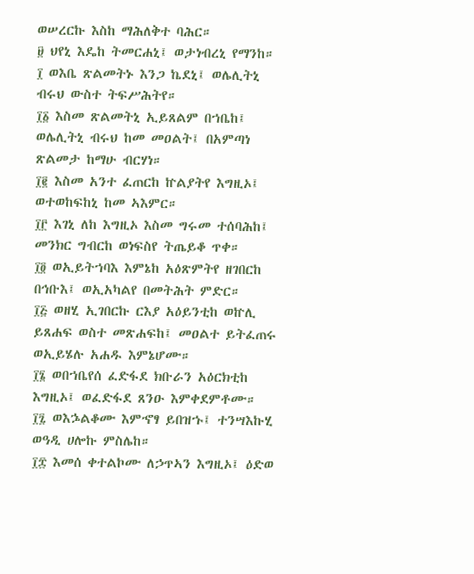ወሠረርኩ እስከ ማሕለቅተ ባሕር።
፱ ህየኒ እዴከ ትመርሐኒ፤ ወታነብረኒ የማንከ።
፲ ወእቤ ጽልመትኑ እንጋ ኬደኒ፤ ወሌሊትኒ ብሩህ ውስተ ትፍሥሕትየ።
፲፩ እስመ ጽልመትኒ ኢይጸልም በኀቤከ፤ ወሌሊትኒ ብሩህ ከመ መዐልት፤ በአምጣነ ጽልመታ ከማሁ ብርሃነ።
፲፪ እስመ አንተ ፈጠርከ ኵልያትየ እግዚኦ፤ ወተወከፍከኒ ከመ ኣእምር።
፲፫ እገኒ ለከ እግዚኦ እስመ ግሩመ ተሰባሕከ፤ መንክር ግብርከ ወነፍስየ ትጤይቆ ጥቀ።
፲፬ ወኢይትኀባእ እምኔከ አዕጽምትየ ዘገበርከ በኅቡእ፤ ወኢአካልየ በመትሕት ምድር።
፲፭ ወዘሂ ኢገበርኩ ርእያ አዕይንቲከ ወኵሊ ይጸሐፍ ወስተ መጽሐፍከ፤ መዐልተ ይትፈጠሩ ወኢይሄሉ አሐዱ እምኔሆሙ።
፲፮ ወበኀቤየሰ ፈድፋደ ክቡራን አዕርክቲከ እግዚኦ፤ ወፈድፋደ ጸንዑ እምቀደምቶሙ።
፲፯ ወእኌልቆሙ እምኆፃ ይበዝኁ፤ ተንሣእኩሂ ወዓዲ ሀሎኩ ምስሌከ።
፲፰ እመሰ ቀተልኮሙ ለኃጥኣን እግዚኦ፤ ዕድወ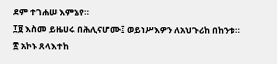ደም ተገሐሠ እምኔየ።
፲፱ እስመ ይዜሀሩ በሕሊናሆሙ፤ ወይነሥእዎን ለአህጉሪከ በከንቱ።
፳ አኮኑ ጸላእተከ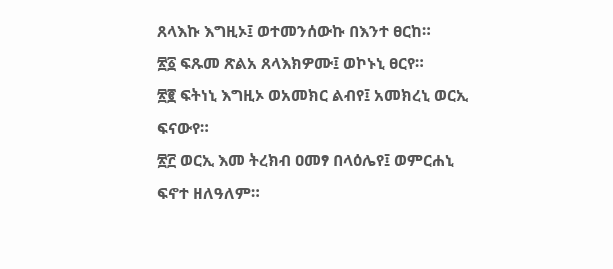ጸላእኩ እግዚኦ፤ ወተመንሰውኩ በእንተ ፀርከ።
፳፩ ፍጹመ ጽልአ ጸላእክዎሙ፤ ወኮኑኒ ፀርየ።
፳፪ ፍትነኒ እግዚኦ ወአመክር ልብየ፤ አመክረኒ ወርኢ ፍናውየ።
፳፫ ወርኢ እመ ትረክብ ዐመፃ በላዕሌየ፤ ወምርሐኒ ፍኖተ ዘለዓለም።